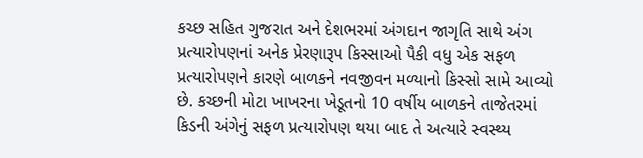કચ્છ સહિત ગુજરાત અને દેશભરમાં અંગદાન જાગૃતિ સાથે અંગ પ્રત્યારોપણનાં અનેક પ્રેરણારૂપ કિસ્સાઓ પૈકી વધુ એક સફળ પ્રત્યારોપણને કારણે બાળકને નવજીવન મળ્યાનો કિસ્સો સામે આવ્યો છે. કચ્છની મોટા ખાખરના ખેડૂતનો 10 વર્ષીય બાળકને તાજેતરમાં કિડની અંગેનું સફળ પ્રત્યારોપણ થયા બાદ તે અત્યારે સ્વસ્થ્ય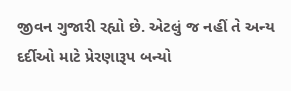જીવન ગુજારી રહ્યો છે. એટલું જ નહીં તે અન્ય દર્દીઓ માટે પ્રેરણારૂપ બન્યો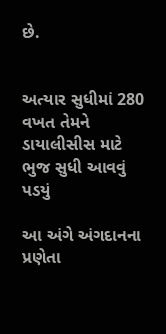છે.


અત્યાર સુધીમાં 280 વખત તેમને ડાયાલીસીસ માટે ભુજ સુધી આવવું પડયું

આ અંગે અંગદાનના પ્રણેતા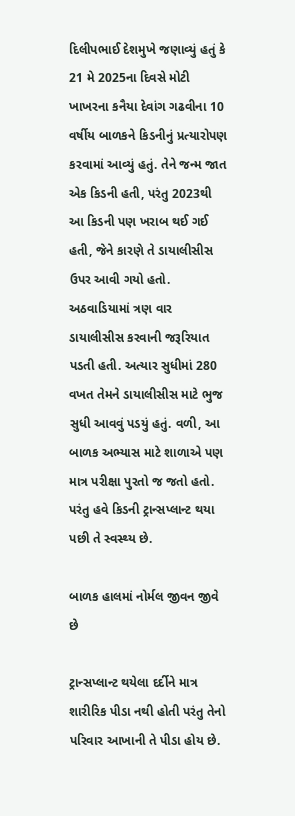દિલીપભાઈ દેશમુખે જણાવ્યું હતું કે 21 મે 2025ના દિવસે મોટી ખાખરના કનૈયા દેવાંગ ગઢવીના 10 વર્ષીય બાળકને કિડનીનું પ્રત્યારોપણ કરવામાં આવ્યું હતું. તેને જન્મ જાત એક કિડની હતી, પરંતુ 2023થી આ કિડની પણ ખરાબ થઈ ગઈ હતી, જેને કારણે તે ડાયાલીસીસ ઉપર આવી ગયો હતો. અઠવાડિયામાં ત્રણ વાર ડાયાલીસીસ કરવાની જરૂરિયાત પડતી હતી. અત્યાર સુધીમાં 280 વખત તેમને ડાયાલીસીસ માટે ભુજ સુધી આવવું પડયું હતું. વળી, આ બાળક અભ્યાસ માટે શાળાએ પણ માત્ર પરીક્ષા પુરતો જ જતો હતો. પરંતુ હવે કિડની ટ્રાન્સપ્લાન્ટ થયા પછી તે સ્વસ્થ્ય છે.

બાળક હાલમાં નોર્મલ જીવન જીવે છે

ટ્રાન્સપ્લાન્ટ થયેલા દર્દીને માત્ર શારીરિક પીડા નથી હોતી પરંતુ તેનો પરિવાર આખાની તે પીડા હોય છે.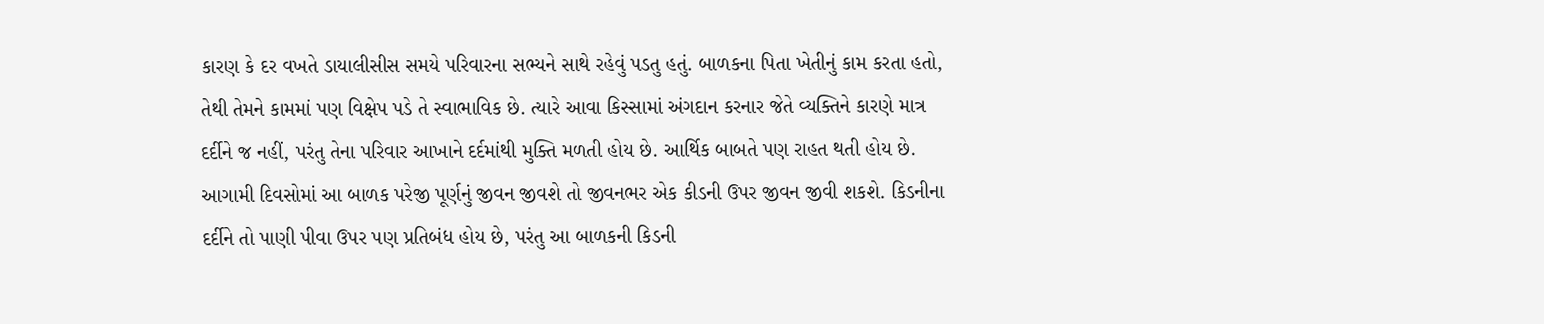કારણ કે દર વખતે ડાયાલીસીસ સમયે પરિવારના સભ્યને સાથે રહેવું પડતુ હતું. બાળકના પિતા ખેતીનું કામ કરતા હતો, તેથી તેમને કામમાં પણ વિક્ષેપ પડે તે સ્વાભાવિક છે. ત્યારે આવા કિસ્સામાં અંગદાન કરનાર જેતે વ્યક્તિને કારણે માત્ર દર્દીને જ નહીં, પરંતુ તેના પરિવાર આખાને દર્દમાંથી મુક્તિ મળતી હોય છે. આર્થિક બાબતે પણ રાહત થતી હોય છે. આગામી દિવસોમાં આ બાળક પરેજી પૂર્ણનું જીવન જીવશે તો જીવનભર એક કીડની ઉપર જીવન જીવી શકશે. કિડનીના દર્દીને તો પાણી પીવા ઉપર પણ પ્રતિબંધ હોય છે, પરંતુ આ બાળકની કિડની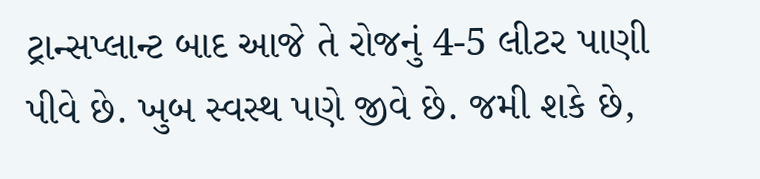ટ્રાન્સપ્લાન્ટ બાદ આજે તે રોજનું 4-5 લીટર પાણી પીવે છે. ખુબ સ્વસ્થ પણે જીવે છે. જમી શકે છે,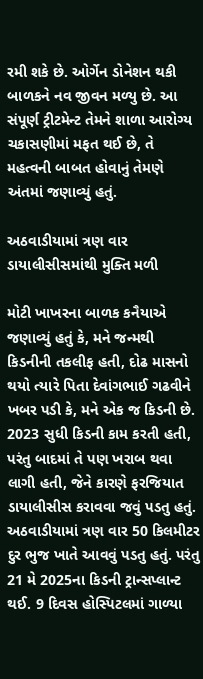રમી શકે છે. ઓર્ગેન ડોનેશન થકી બાળકને નવ જીવન મળ્યુ છે. આ સંપૂર્ણ ટ્રીટમેન્ટ તેમને શાળા આરોગ્ય ચકાસણીમાં મફત થઈ છે, તે મહત્વની બાબત હોવાનું તેમણે અંતમાં જણાવ્યું હતું.

અઠવાડીયામાં ત્રણ વાર ડાયાલીસીસમાંથી મુક્તિ મળી

મોટી ખાખરના બાળક કનૈયાએ જણાવ્યું હતું કે, મને જન્મથી કિડનીની તકલીફ હતી, દોઢ માસનો થયો ત્યારે પિતા દેવાંગભાઈ ગઢવીને ખબર પડી કે, મને એક જ કિડની છે. 2023 સુધી કિડની કામ કરતી હતી, પરંતુ બાદમાં તે પણ ખરાબ થવા લાગી હતી, જેને કારણે ફરજિયાત ડાયાલીસીસ કરાવવા જવું પડતુ હતું. અઠવાડીયામાં ત્રણ વાર 50 કિલમીટર દુર ભુજ ખાતે આવવું પડતુ હતું. પરંતુ 21 મે 2025ના કિડની ટ્રાન્સપ્લાન્ટ થઈ. 9 દિવસ હોસ્પિટલમાં ગાળ્યા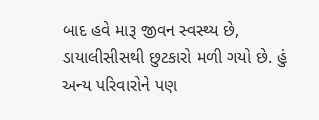બાદ હવે મારૂ જીવન સ્વસ્થ્ય છે, ડાયાલીસીસથી છુટકારો મળી ગયો છે. હું અન્ય પરિવારોને પણ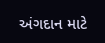અંગદાન માટે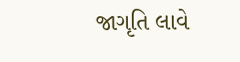જાગૃતિ લાવે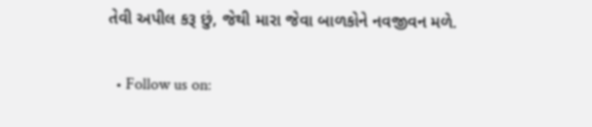તેવી અપીલ કરૂ છું, જેથી મારા જેવા બાળકોને નવજીવન મળે.

  • Follow us on: